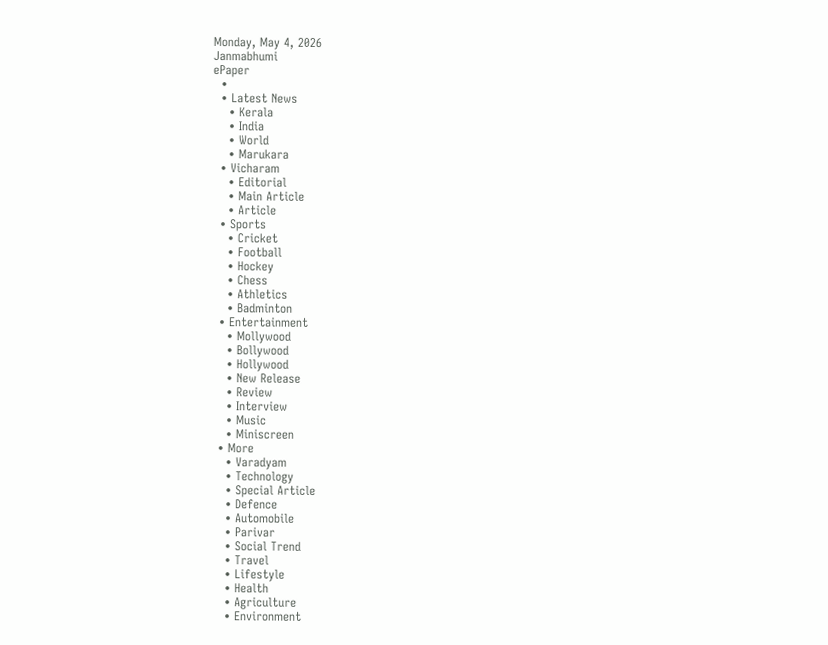Monday, May 4, 2026
Janmabhumi
ePaper
  •
  • Latest News
    • Kerala
    • India
    • World
    • Marukara
  • Vicharam
    • Editorial
    • Main Article
    • Article
  • Sports
    • Cricket
    • Football
    • Hockey
    • Chess
    • Athletics
    • Badminton
  • Entertainment
    • Mollywood
    • Bollywood
    • Hollywood
    • New Release
    • Review
    • Interview
    • Music
    • Miniscreen
  • More
    • Varadyam
    • Technology
    • Special Article
    • Defence
    • Automobile
    • Parivar
    • Social Trend
    • Travel
    • Lifestyle
    • Health
    • Agriculture
    • Environment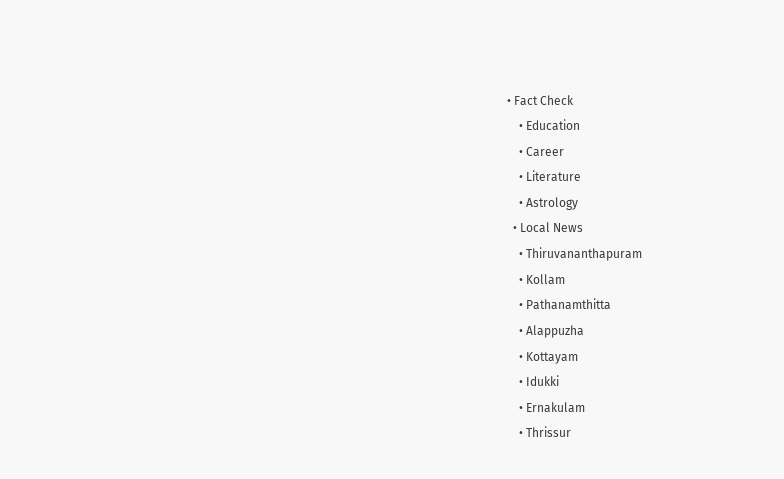• Fact Check
    • Education
    • Career
    • Literature
    • Astrology
  • Local News
    • Thiruvananthapuram
    • Kollam
    • Pathanamthitta
    • Alappuzha
    • Kottayam
    • Idukki
    • Ernakulam
    • Thrissur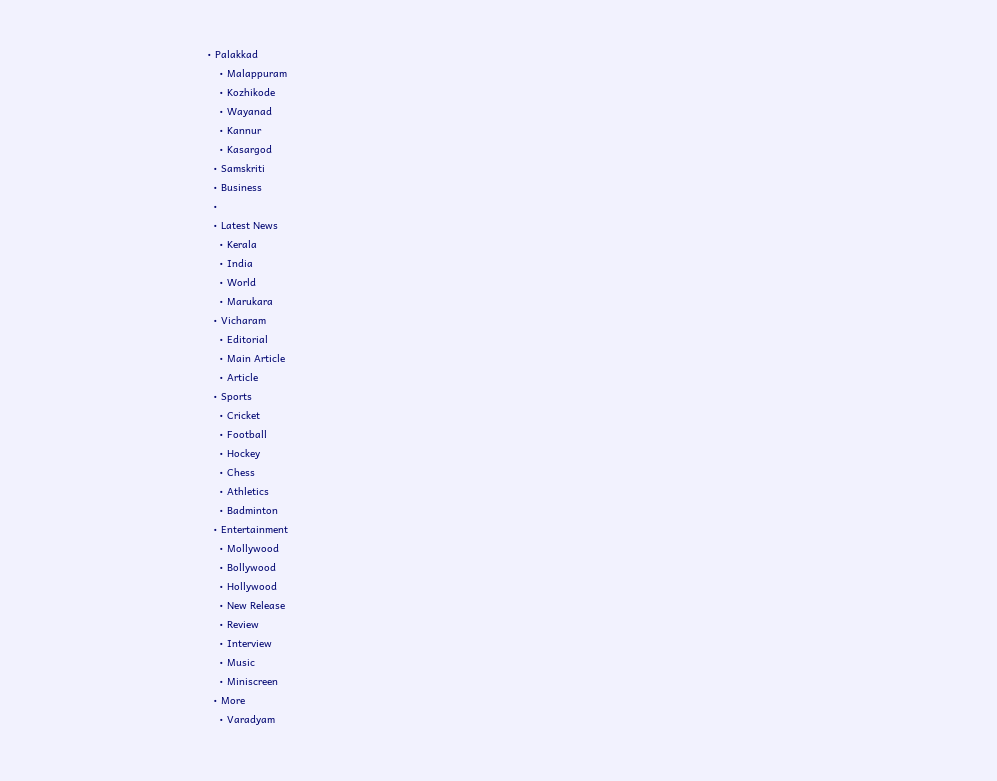• Palakkad
    • Malappuram
    • Kozhikode
    • Wayanad
    • Kannur
    • Kasargod
  • Samskriti
  • Business
  •
  • Latest News
    • Kerala
    • India
    • World
    • Marukara
  • Vicharam
    • Editorial
    • Main Article
    • Article
  • Sports
    • Cricket
    • Football
    • Hockey
    • Chess
    • Athletics
    • Badminton
  • Entertainment
    • Mollywood
    • Bollywood
    • Hollywood
    • New Release
    • Review
    • Interview
    • Music
    • Miniscreen
  • More
    • Varadyam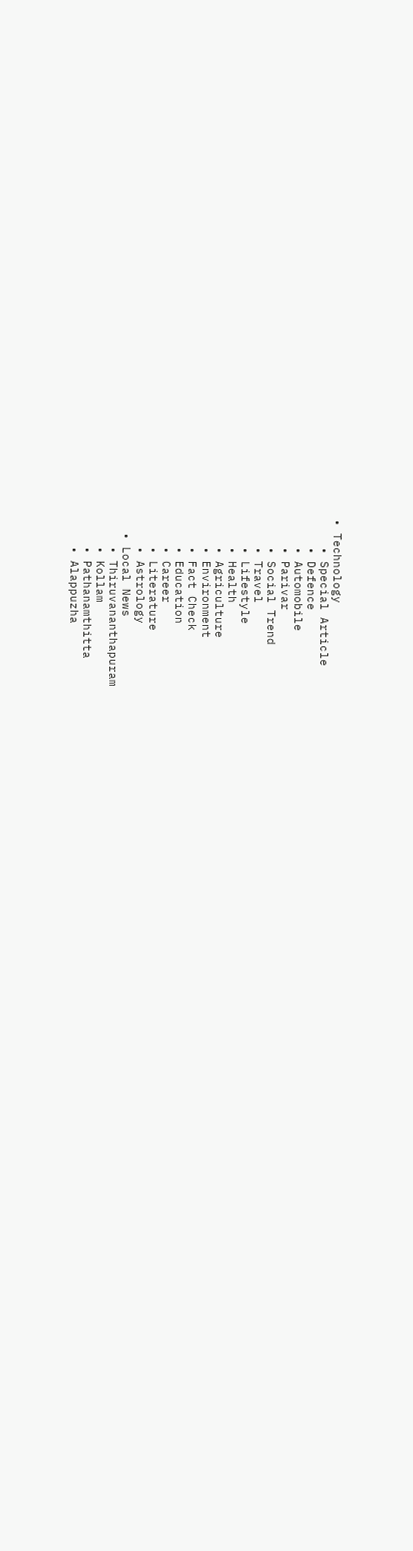• Technology
    • Special Article
    • Defence
    • Automobile
    • Parivar
    • Social Trend
    • Travel
    • Lifestyle
    • Health
    • Agriculture
    • Environment
    • Fact Check
    • Education
    • Career
    • Literature
    • Astrology
  • Local News
    • Thiruvananthapuram
    • Kollam
    • Pathanamthitta
    • Alappuzha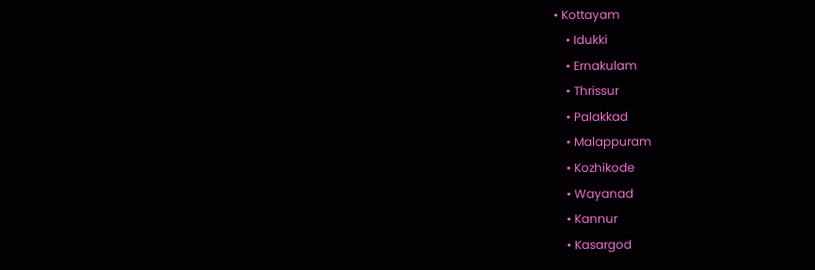• Kottayam
    • Idukki
    • Ernakulam
    • Thrissur
    • Palakkad
    • Malappuram
    • Kozhikode
    • Wayanad
    • Kannur
    • Kasargod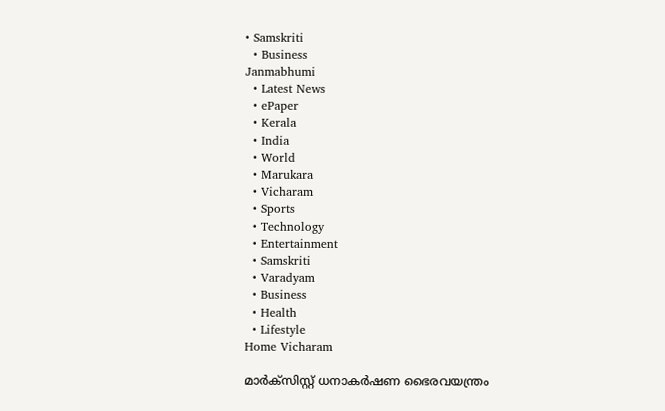• Samskriti
  • Business
Janmabhumi
  • Latest News
  • ePaper
  • Kerala
  • India
  • World
  • Marukara
  • Vicharam
  • Sports
  • Technology
  • Entertainment
  • Samskriti
  • Varadyam
  • Business
  • Health
  • Lifestyle
Home Vicharam

മാര്‍ക്‌സിസ്റ്റ് ധനാകര്‍ഷണ ഭൈരവയന്ത്രം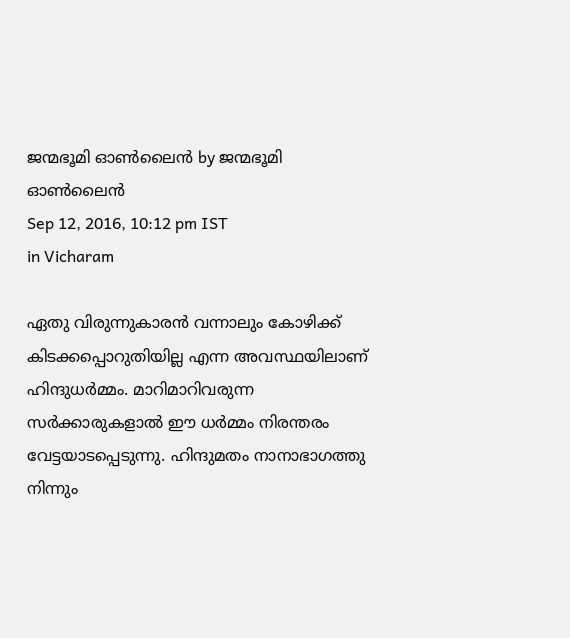ജന്മഭൂമി ഓണ്‍ലൈന്‍ by ജന്മഭൂമി ഓണ്‍ലൈന്‍
Sep 12, 2016, 10:12 pm IST
in Vicharam

ഏതു വിരുന്നുകാരന്‍ വന്നാലും കോഴിക്ക് കിടക്കപ്പൊറുതിയില്ല എന്ന അവസ്ഥയിലാണ് ഹിന്ദുധര്‍മ്മം. മാറിമാറിവരുന്ന സര്‍ക്കാരുകളാല്‍ ഈ ധര്‍മ്മം നിരന്തരം വേട്ടയാടപ്പെടുന്നു. ഹിന്ദുമതം നാനാഭാഗത്തു നിന്നും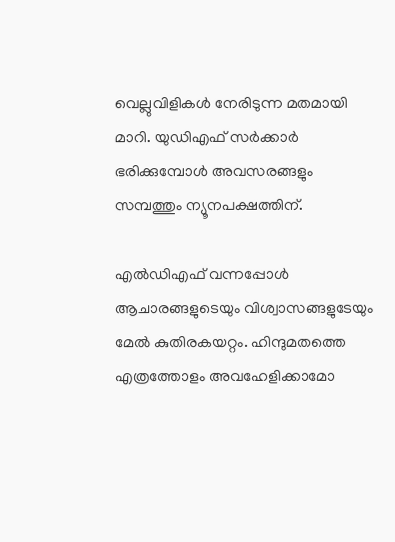വെല്ലുവിളികള്‍ നേരിടുന്ന മതമായി മാറി. യുഡിഎഫ് സര്‍ക്കാര്‍ ഭരിക്കുമ്പോള്‍ അവസരങ്ങളും സമ്പത്തും ന്യൂനപക്ഷത്തിന്.

എല്‍ഡിഎഫ് വന്നപ്പോള്‍ ആചാരങ്ങളുടെയും വിശ്വാസങ്ങളുടേയും മേല്‍ കുതിരകയറ്റം. ഹിന്ദുമതത്തെ എത്രത്തോളം അവഹേളിക്കാമോ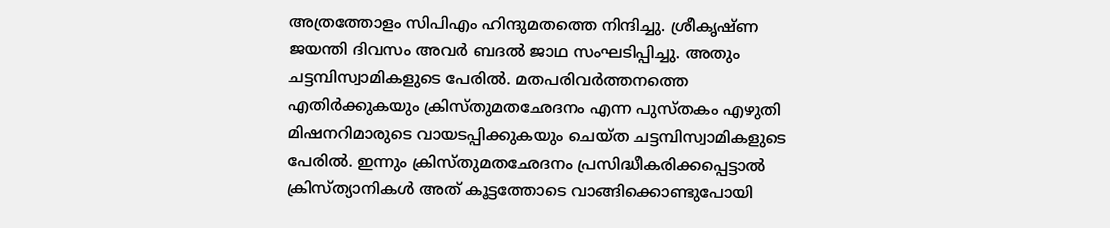അത്രത്തോളം സിപിഎം ഹിന്ദുമതത്തെ നിന്ദിച്ചു. ശ്രീകൃഷ്ണ ജയന്തി ദിവസം അവര്‍ ബദല്‍ ജാഥ സംഘടിപ്പിച്ചു. അതും ചട്ടമ്പിസ്വാമികളുടെ പേരില്‍. മതപരിവര്‍ത്തനത്തെ എതിര്‍ക്കുകയും ക്രിസ്തുമതഛേദനം എന്ന പുസ്തകം എഴുതി മിഷനറിമാരുടെ വായടപ്പിക്കുകയും ചെയ്ത ചട്ടമ്പിസ്വാമികളുടെ പേരില്‍. ഇന്നും ക്രിസ്തുമതഛേദനം പ്രസിദ്ധീകരിക്കപ്പെട്ടാല്‍ ക്രിസ്ത്യാനികള്‍ അത് കൂട്ടത്തോടെ വാങ്ങിക്കൊണ്ടുപോയി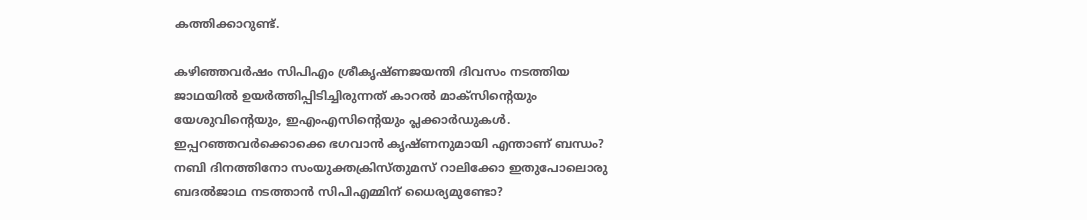കത്തിക്കാറുണ്ട്.

കഴിഞ്ഞവര്‍ഷം സിപിഎം ശ്രീകൃഷ്ണജയന്തി ദിവസം നടത്തിയ ജാഥയില്‍ ഉയര്‍ത്തിപ്പിടിച്ചിരുന്നത് കാറല്‍ മാക്‌സിന്റെയും യേശുവിന്റെയും, ഇഎംഎസിന്റെയും പ്ലക്കാര്‍ഡുകള്‍. ഇപ്പറഞ്ഞവര്‍ക്കൊക്കെ ഭഗവാന്‍ കൃഷ്ണനുമായി എന്താണ് ബന്ധം? നബി ദിനത്തിനോ സംയുക്തക്രിസ്തുമസ് റാലിക്കോ ഇതുപോലൊരു ബദല്‍ജാഥ നടത്താന്‍ സിപിഎമ്മിന് ധൈര്യമുണ്ടോ?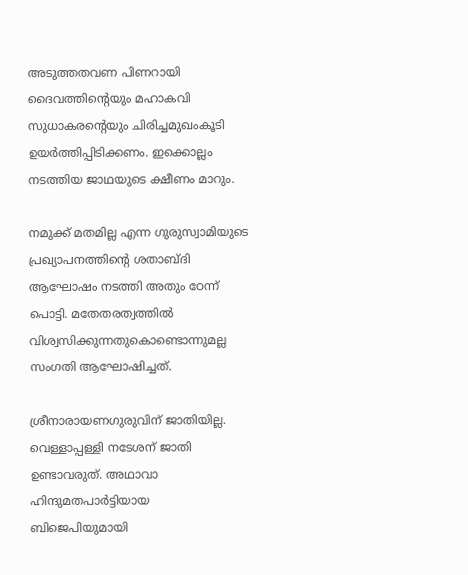അടുത്തതവണ പിണറായി ദൈവത്തിന്റെയും മഹാകവി സുധാകരന്റെയും ചിരിച്ചമുഖംകൂടി ഉയര്‍ത്തിപ്പിടിക്കണം. ഇക്കൊല്ലം നടത്തിയ ജാഥയുടെ ക്ഷീണം മാറും.

നമുക്ക് മതമില്ല എന്ന ഗുരുസ്വാമിയുടെ പ്രഖ്യാപനത്തിന്റെ ശതാബ്ദി ആഘോഷം നടത്തി അതും ഠേന്ന് പൊട്ടി. മതേതരത്വത്തില്‍ വിശ്വസിക്കുന്നതുകൊണ്ടൊന്നുമല്ല സംഗതി ആഘോഷിച്ചത്.

ശ്രീനാരായണഗുരുവിന് ജാതിയില്ല. വെള്ളാപ്പള്ളി നടേശന് ജാതി ഉണ്ടാവരുത്. അഥാവാ ഹിന്ദുമതപാര്‍ട്ടിയായ ബിജെപിയുമായി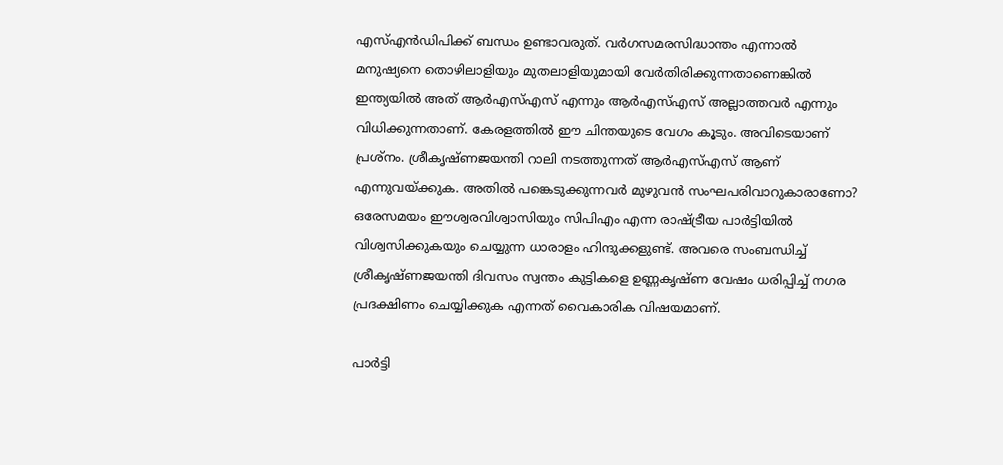എസ്എന്‍ഡിപിക്ക് ബന്ധം ഉണ്ടാവരുത്. വര്‍ഗസമരസിദ്ധാന്തം എന്നാല്‍ മനുഷ്യനെ തൊഴിലാളിയും മുതലാളിയുമായി വേര്‍തിരിക്കുന്നതാണെങ്കില്‍ ഇന്ത്യയില്‍ അത് ആര്‍എസ്എസ് എന്നും ആര്‍എസ്എസ് അല്ലാത്തവര്‍ എന്നും വിധിക്കുന്നതാണ്. കേരളത്തില്‍ ഈ ചിന്തയുടെ വേഗം കൂടും. അവിടെയാണ് പ്രശ്‌നം. ശ്രീകൃഷ്ണജയന്തി റാലി നടത്തുന്നത് ആര്‍എസ്എസ് ആണ് എന്നുവയ്‌ക്കുക. അതില്‍ പങ്കെടുക്കുന്നവര്‍ മുഴുവന്‍ സംഘപരിവാറുകാരാണോ? ഒരേസമയം ഈശ്വരവിശ്വാസിയും സിപിഎം എന്ന രാഷ്‌ട്രീയ പാര്‍ട്ടിയില്‍ വിശ്വസിക്കുകയും ചെയ്യുന്ന ധാരാളം ഹിന്ദുക്കളുണ്ട്. അവരെ സംബന്ധിച്ച് ശ്രീകൃഷ്ണജയന്തി ദിവസം സ്വന്തം കുട്ടികളെ ഉണ്ണകൃഷ്ണ വേഷം ധരിപ്പിച്ച് നഗര പ്രദക്ഷിണം ചെയ്യിക്കുക എന്നത് വൈകാരിക വിഷയമാണ്.

പാര്‍ട്ടി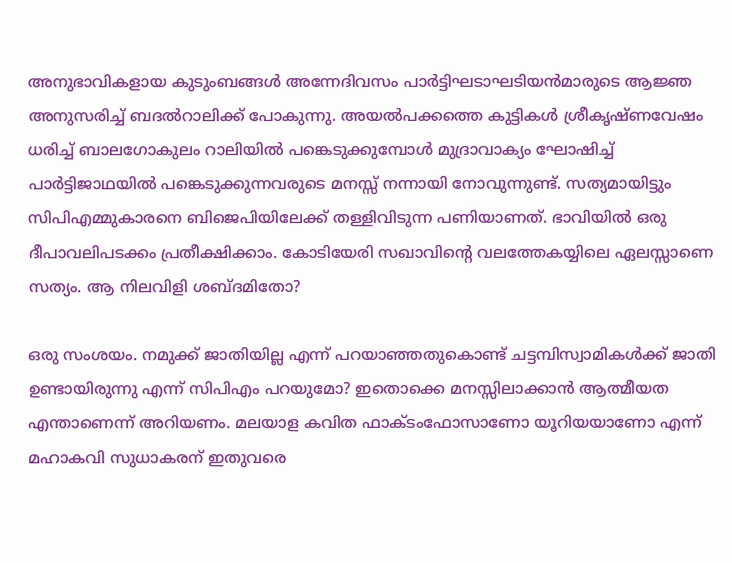അനുഭാവികളായ കുടുംബങ്ങള്‍ അന്നേദിവസം പാര്‍ട്ടിഘടാഘടിയന്‍മാരുടെ ആജ്ഞ അനുസരിച്ച് ബദല്‍റാലിക്ക് പോകുന്നു. അയല്‍പക്കത്തെ കുട്ടികള്‍ ശ്രീകൃഷ്ണവേഷം ധരിച്ച് ബാലഗോകുലം റാലിയില്‍ പങ്കെടുക്കുമ്പോള്‍ മുദ്രാവാക്യം ഘോഷിച്ച് പാര്‍ട്ടിജാഥയില്‍ പങ്കെടുക്കുന്നവരുടെ മനസ്സ് നന്നായി നോവുന്നുണ്ട്. സത്യമായിട്ടും സിപിഎമ്മുകാരനെ ബിജെപിയിലേക്ക് തള്ളിവിടുന്ന പണിയാണത്. ഭാവിയില്‍ ഒരു ദീപാവലിപടക്കം പ്രതീക്ഷിക്കാം. കോടിയേരി സഖാവിന്റെ വലത്തേകയ്യിലെ ഏലസ്സാണെ സത്യം. ആ നിലവിളി ശബ്ദമിതോ?

ഒരു സംശയം. നമുക്ക് ജാതിയില്ല എന്ന് പറയാഞ്ഞതുകൊണ്ട് ചട്ടമ്പിസ്വാമികള്‍ക്ക് ജാതി ഉണ്ടായിരുന്നു എന്ന് സിപിഎം പറയുമോ? ഇതൊക്കെ മനസ്സിലാക്കാന്‍ ആത്മീയത എന്താണെന്ന് അറിയണം. മലയാള കവിത ഫാക്ടംഫോസാണോ യൂറിയയാണോ എന്ന് മഹാകവി സുധാകരന് ഇതുവരെ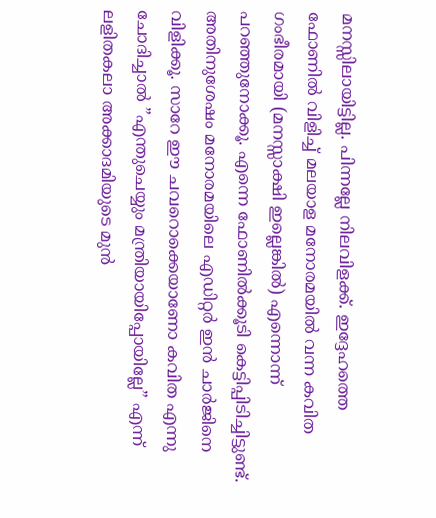മനസ്സിലായിട്ടില്ല. പിന്നല്ലേ നിലവിളക്ക്. ഇദ്ദേഹത്തെ ഫോണില്‍ വിളിച്ച് മലയാള മനോരമയില്‍ വന്ന കവിത ഗംഭീരമായി (മനസ്സാക്ഷി ഇല്ലെങ്കില്‍) എന്നൊന്ന് പറഞ്ഞുനോക്കൂ. എന്നെ ഫോണില്‍ക്കൂടി കെട്ടിപ്പിടിച്ചിട്ടുണ്ട്. അതിനുശേഷം മനോരമയിലെ എഡിറ്റര്‍ ഇന്‍ ചാര്‍ജിനെ വിളിക്കൂ. സാറേ ഈ ചവറൊക്കെയാണോ കവിത എന്നു ചോദിച്ചാല്‍ ”എന്തുചെയ്യും മന്ത്രിയായിപ്പോയില്ലേ” എന്ന് ലളിതകലാ അക്കാദമിയുടെ മുന്‍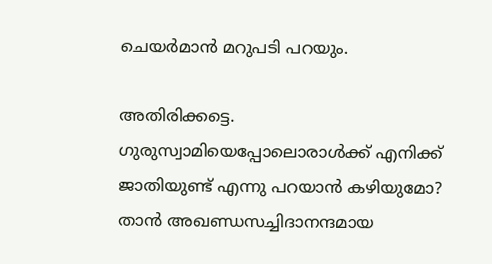ചെയര്‍മാന്‍ മറുപടി പറയും.

അതിരിക്കട്ടെ. ഗുരുസ്വാമിയെപ്പോലൊരാള്‍ക്ക് എനിക്ക് ജാതിയുണ്ട് എന്നു പറയാന്‍ കഴിയുമോ? താന്‍ അഖണ്ഡസച്ചിദാനന്ദമായ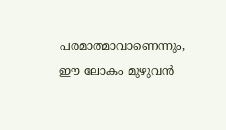പരമാത്മാവാണെന്നും, ഈ ലോകം മുഴുവന്‍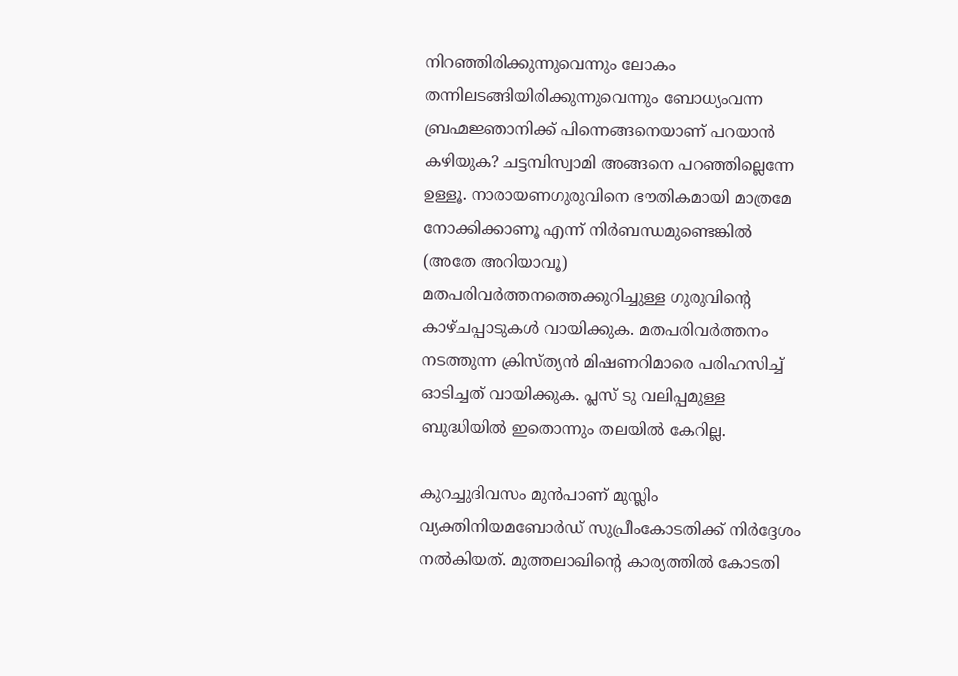നിറഞ്ഞിരിക്കുന്നുവെന്നും ലോകം തന്നിലടങ്ങിയിരിക്കുന്നുവെന്നും ബോധ്യംവന്ന ബ്രഹ്മജ്ഞാനിക്ക് പിന്നെങ്ങനെയാണ് പറയാന്‍ കഴിയുക? ചട്ടമ്പിസ്വാമി അങ്ങനെ പറഞ്ഞില്ലെന്നേ ഉള്ളൂ. നാരായണഗുരുവിനെ ഭൗതികമായി മാത്രമേ നോക്കിക്കാണൂ എന്ന് നിര്‍ബന്ധമുണ്ടെങ്കില്‍ (അതേ അറിയാവൂ) മതപരിവര്‍ത്തനത്തെക്കുറിച്ചുള്ള ഗുരുവിന്റെ കാഴ്ചപ്പാടുകള്‍ വായിക്കുക. മതപരിവര്‍ത്തനം നടത്തുന്ന ക്രിസ്ത്യന്‍ മിഷണറിമാരെ പരിഹസിച്ച് ഓടിച്ചത് വായിക്കുക. പ്ലസ് ടു വലിപ്പമുള്ള ബുദ്ധിയില്‍ ഇതൊന്നും തലയില്‍ കേറില്ല.

കുറച്ചുദിവസം മുന്‍പാണ് മുസ്ലിം വ്യക്തിനിയമബോര്‍ഡ് സുപ്രീംകോടതിക്ക് നിര്‍ദ്ദേശം നല്‍കിയത്. മുത്തലാഖിന്റെ കാര്യത്തില്‍ കോടതി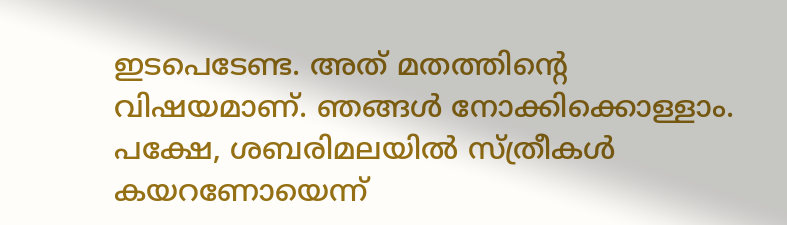ഇടപെടേണ്ട. അത് മതത്തിന്റെ വിഷയമാണ്. ഞങ്ങള്‍ നോക്കിക്കൊള്ളാം. പക്ഷേ, ശബരിമലയില്‍ സ്ത്രീകള്‍ കയറണോയെന്ന്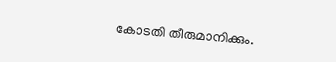കോടതി തീരുമാനിക്കും.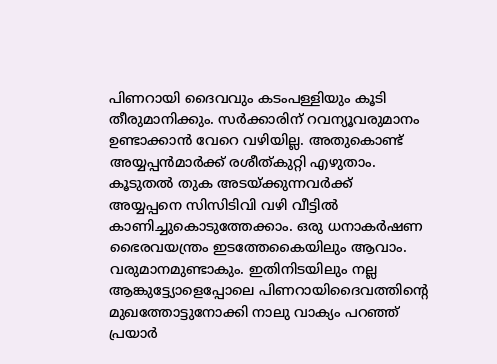പിണറായി ദൈവവും കടംപള്ളിയും കൂടി തീരുമാനിക്കും. സര്‍ക്കാരിന് റവന്യൂവരുമാനം ഉണ്ടാക്കാന്‍ വേറെ വഴിയില്ല. അതുകൊണ്ട് അയ്യപ്പന്‍മാര്‍ക്ക് രശീത്കുറ്റി എഴുതാം. കൂടുതല്‍ തുക അടയ്‌ക്കുന്നവര്‍ക്ക് അയ്യപ്പനെ സിസിടിവി വഴി വീട്ടില്‍ കാണിച്ചുകൊടുത്തേക്കാം. ഒരു ധനാകര്‍ഷണ ഭൈരവയന്ത്രം ഇടത്തേകൈയിലും ആവാം. വരുമാനമുണ്ടാകും. ഇതിനിടയിലും നല്ല ആങ്കുട്ട്യോളെപ്പോലെ പിണറായിദൈവത്തിന്റെ മുഖത്തോട്ടുനോക്കി നാലു വാക്യം പറഞ്ഞ് പ്രയാര്‍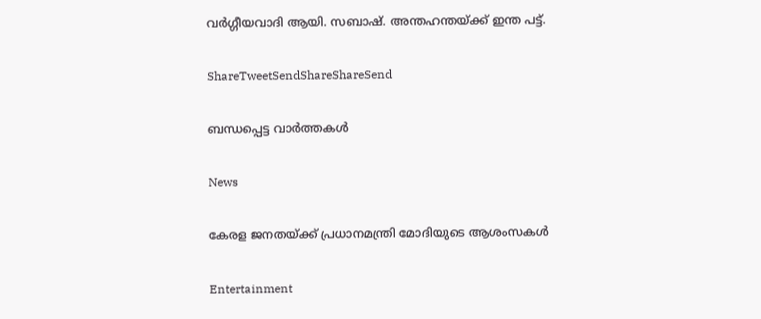വര്‍ഗ്ഗീയവാദി ആയി. സബാഷ്. അന്തഹന്തയ്‌ക്ക് ഇന്ത പട്ട്.

ShareTweetSendShareShareSend

ബന്ധപ്പെട്ട വാര്‍ത്തകള്‍

News

കേരള ജനതയ്‌ക്ക് പ്രധാനമന്ത്രി മോദിയുടെ ആശംസകൾ

Entertainment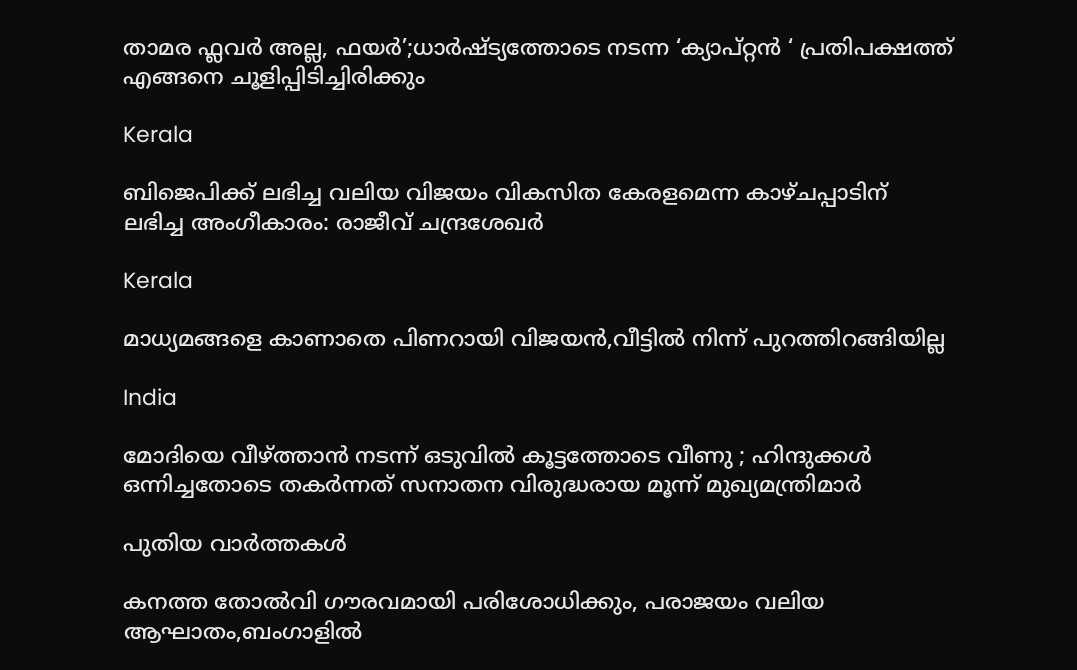താമര ഫ്ലവർ അല്ല, ഫയര്‍’;ധാര്‍ഷ്ട്യത്തോടെ നടന്ന ‘ക്യാപ്റ്റന്‍ ‘ പ്രതിപക്ഷത്ത് എങ്ങനെ ചൂളിപ്പിടിച്ചിരിക്കും

Kerala

ബിജെപിക്ക് ലഭിച്ച വലിയ വിജയം വികസിത കേരളമെന്ന കാഴ്ചപ്പാടിന് ലഭിച്ച അംഗീകാരം: രാജീവ് ചന്ദ്രശേഖർ

Kerala

മാധ്യമങ്ങളെ കാണാതെ പിണറായി വിജയന്‍,വീട്ടില്‍ നിന്ന് പുറത്തിറങ്ങിയില്ല

India

മോദിയെ വീഴ്‌ത്താൻ നടന്ന് ഒടുവിൽ കൂട്ടത്തോടെ വീണു ; ഹിന്ദുക്കൾ ഒന്നിച്ചതോടെ തകർന്നത് സനാതന വിരുദ്ധരായ മൂന്ന് മുഖ്യമന്ത്രിമാർ

പുതിയ വാര്‍ത്തകള്‍

കനത്ത തോല്‍വി ഗൗരവമായി പരിശോധിക്കും, പരാജയം വലിയ ആഘാതം,ബംഗാളില്‍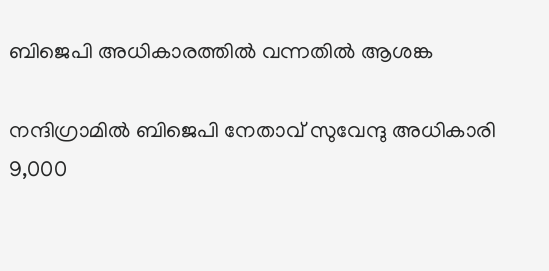ബിജെപി അധികാരത്തില്‍ വന്നതില്‍ ആശങ്ക

നന്ദിഗ്രാമിൽ ബിജെപി നേതാവ് സുവേന്ദു അധികാരി 9,000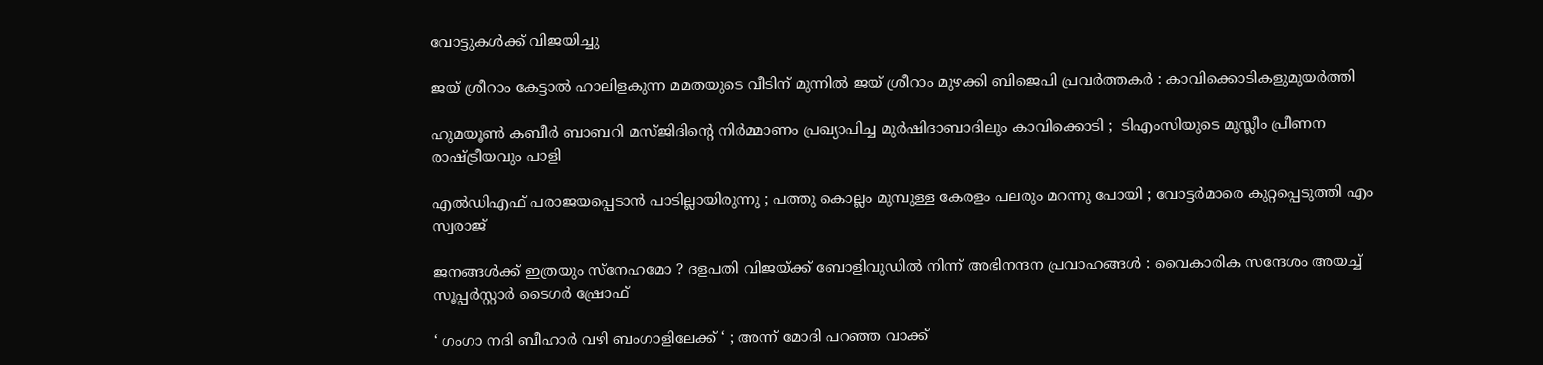വോട്ടുകൾക്ക് വിജയിച്ചു

ജയ് ശ്രീറാം കേട്ടാൽ ഹാലിളകുന്ന മമതയുടെ വീടിന് മുന്നിൽ ജയ് ശ്രീറാം മുഴക്കി ബിജെപി പ്രവർത്തകർ : കാവിക്കൊടികളുമുയർത്തി

ഹുമയൂൺ കബീർ ബാബറി മസ്ജിദിന്റെ നിർമ്മാണം പ്രഖ്യാപിച്ച മുർഷിദാബാദിലും കാവിക്കൊടി ;  ടിഎംസിയുടെ മുസ്ലീം പ്രീണന രാഷ്‌ട്രീയവും പാളി

എൽഡിഎഫ് പരാജയപ്പെടാൻ പാടില്ലായിരുന്നു ; പത്തു കൊല്ലം മുമ്പുള്ള കേരളം പലരും മറന്നു പോയി ; വോട്ടർമാരെ കുറ്റപ്പെടുത്തി എം സ്വരാജ്

ജനങ്ങൾക്ക് ഇത്രയും സ്‌നേഹമോ ? ദളപതി വിജയ്‌ക്ക് ബോളിവുഡിൽ നിന്ന് അഭിനന്ദന പ്രവാഹങ്ങൾ : വൈകാരിക സന്ദേശം അയച്ച് സൂപ്പർസ്റ്റാർ ടൈഗർ ഷ്രോഫ്

‘ ഗംഗാ നദി ബീഹാർ വഴി ബംഗാളിലേക്ക് ‘ ; അന്ന് മോദി പറഞ്ഞ വാക്ക്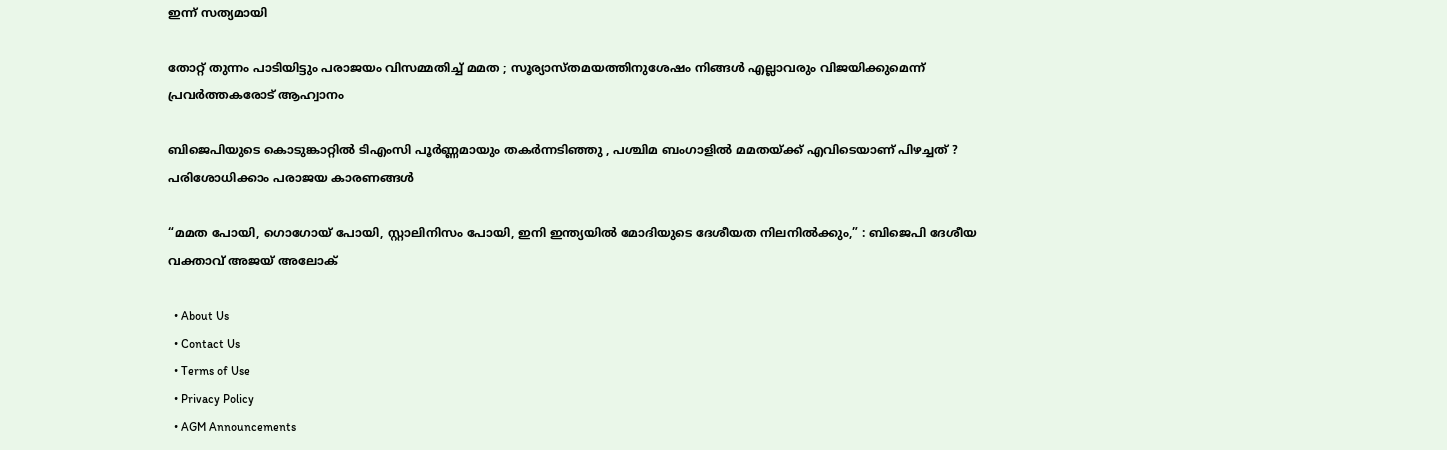ഇന്ന് സത്യമായി

തോറ്റ് തുന്നം പാടിയിട്ടും പരാജയം വിസമ്മതിച്ച് മമത ; സൂര്യാസ്തമയത്തിനുശേഷം നിങ്ങൾ എല്ലാവരും വിജയിക്കുമെന്ന് പ്രവർത്തകരോട് ആഹ്വാനം

ബിജെപിയുടെ കൊടുങ്കാറ്റിൽ ടിഎംസി പൂർണ്ണമായും തകർന്നടിഞ്ഞു , പശ്ചിമ ബംഗാളിൽ മമതയ്‌ക്ക് എവിടെയാണ് പിഴച്ചത് ? പരിശോധിക്കാം പരാജയ കാരണങ്ങൾ

“മമത പോയി, ഗൊഗോയ് പോയി, സ്റ്റാലിനിസം പോയി, ഇനി ഇന്ത്യയിൽ മോദിയുടെ ദേശീയത നിലനിൽക്കും,” : ബിജെപി ദേശീയ വക്താവ് അജയ് അലോക്

  • About Us
  • Contact Us
  • Terms of Use
  • Privacy Policy
  • AGM Announcements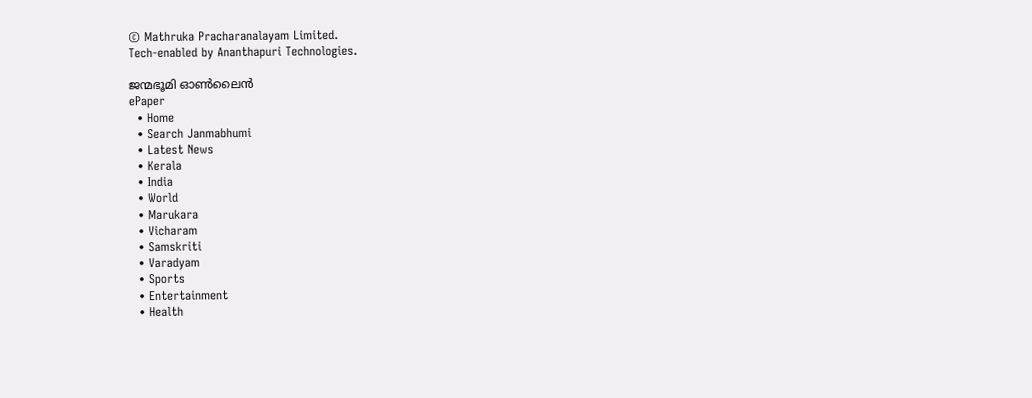© Mathruka Pracharanalayam Limited.
Tech-enabled by Ananthapuri Technologies.

ജന്മഭൂമി ഓണ്‍ലൈന്‍
ePaper
  • Home
  • Search Janmabhumi
  • Latest News
  • Kerala
  • India
  • World
  • Marukara
  • Vicharam
  • Samskriti
  • Varadyam
  • Sports
  • Entertainment
  • Health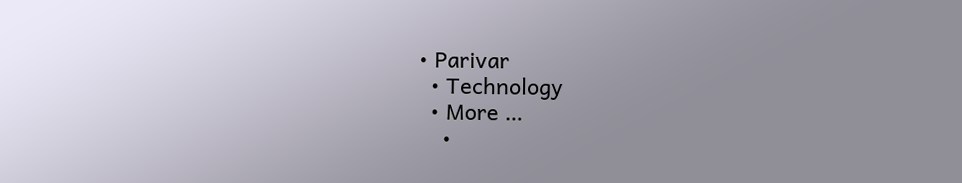• Parivar
  • Technology
  • More …
    •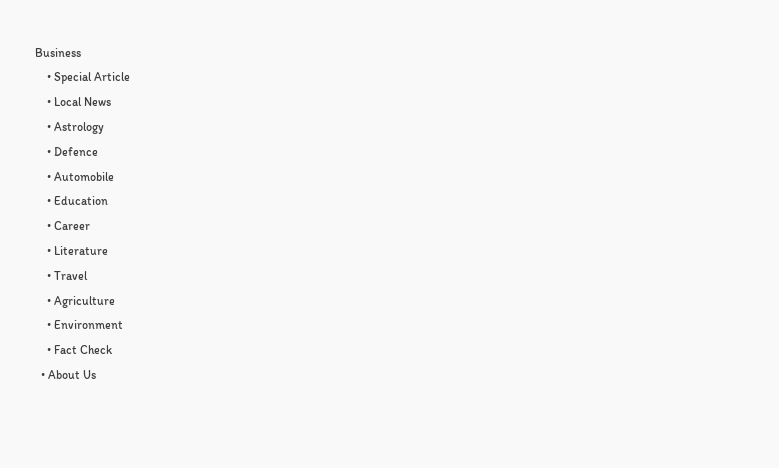Business
    • Special Article
    • Local News
    • Astrology
    • Defence
    • Automobile
    • Education
    • Career
    • Literature
    • Travel
    • Agriculture
    • Environment
    • Fact Check
  • About Us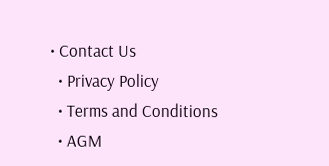• Contact Us
  • Privacy Policy
  • Terms and Conditions
  • AGM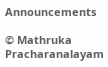Announcements

© Mathruka Pracharanalayam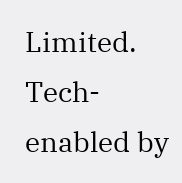Limited.
Tech-enabled by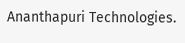Ananthapuri Technologies.